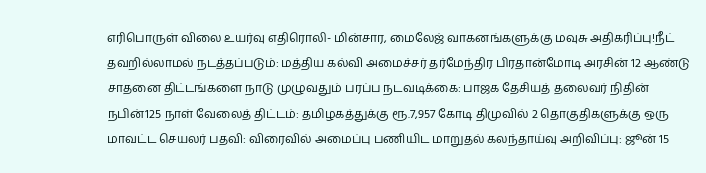எரிபொருள் விலை உயர்வு எதிரொலி- மின்சார, மைலேஜ் வாகனங்களுக்கு மவுசு அதிகரிப்பு!நீட் தவறில்லாமல் நடத்தப்படும்: மத்திய கல்வி அமைச்சர் தர்மேந்திர பிரதான்மோடி அரசின் 12 ஆண்டு சாதனை திட்டங்களை நாடு முழுவதும் பரப்ப நடவடிக்கை: பாஜக தேசியத் தலைவர் நிதின் நபின்125 நாள் வேலைத் திட்டம்: தமிழகத்துக்கு ரூ.7,957 கோடி திமுவில் 2 தொகுதிகளுக்கு ஒரு மாவட்ட செயலர் பதவி: விரைவில் அமைப்பு பணியிட மாறுதல் கலந்தாய்வு அறிவிப்பு: ஜூன் 15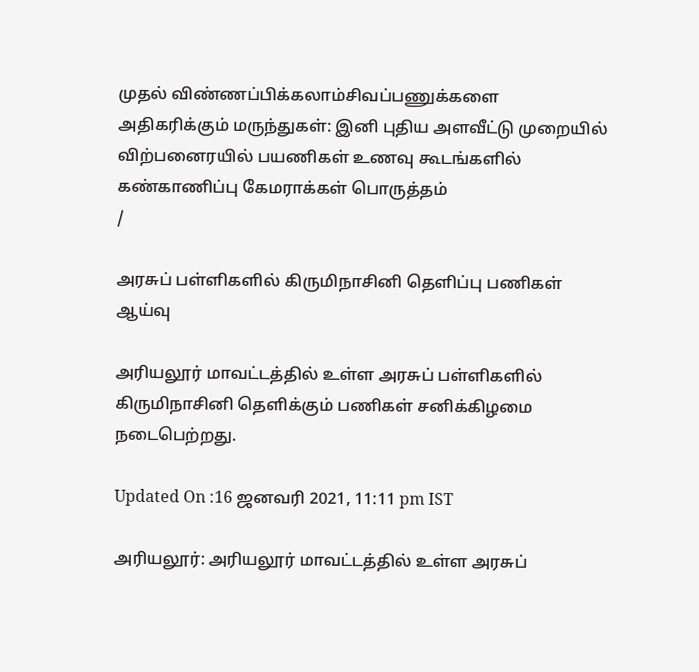முதல் விண்ணப்பிக்கலாம்சிவப்பணுக்களை அதிகரிக்கும் மருந்துகள்: இனி புதிய அளவீட்டு முறையில் விற்பனைரயில் பயணிகள் உணவு கூடங்களில் கண்காணிப்பு கேமராக்கள் பொருத்தம்
/

அரசுப் பள்ளிகளில் கிருமிநாசினி தெளிப்பு பணிகள் ஆய்வு

அரியலூர் மாவட்டத்தில் உள்ள அரசுப் பள்ளிகளில் கிருமிநாசினி தெளிக்கும் பணிகள் சனிக்கிழமை நடைபெற்றது.

Updated On :16 ஜனவரி 2021, 11:11 pm IST

அரியலூர்: அரியலூர் மாவட்டத்தில் உள்ள அரசுப்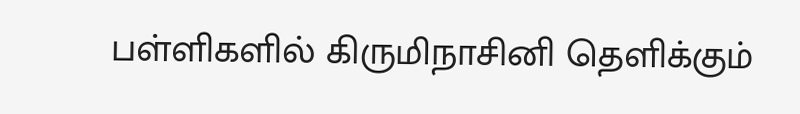பள்ளிகளில் கிருமிநாசினி தெளிக்கும்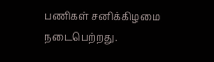பணிகள் சனிக்கிழமை நடைபெற்றது.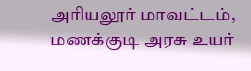அரியலூர் மாவட்டம், மணக்குடி அரசு உயர்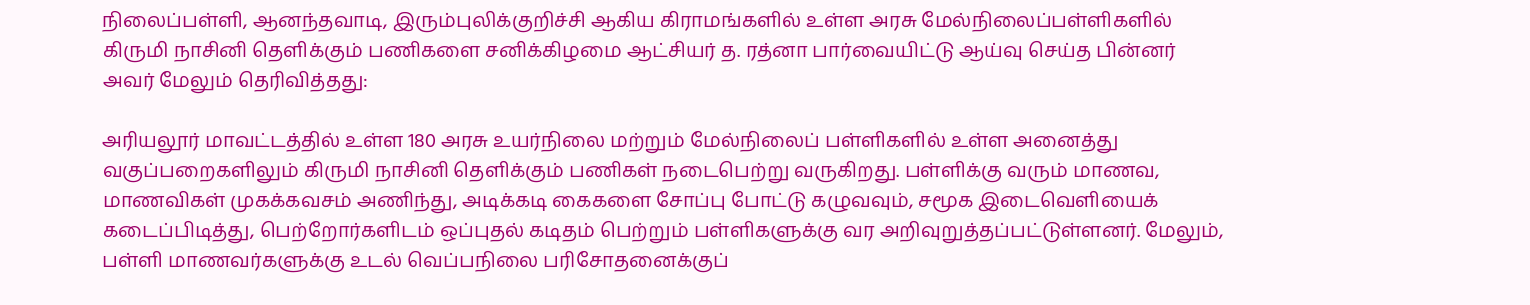நிலைப்பள்ளி, ஆனந்தவாடி, இரும்புலிக்குறிச்சி ஆகிய கிராமங்களில் உள்ள அரசு மேல்நிலைப்பள்ளிகளில் கிருமி நாசினி தெளிக்கும் பணிகளை சனிக்கிழமை ஆட்சியர் த. ரத்னா பார்வையிட்டு ஆய்வு செய்த பின்னர் அவர் மேலும் தெரிவித்தது:

அரியலூர் மாவட்டத்தில் உள்ள 180 அரசு உயர்நிலை மற்றும் மேல்நிலைப் பள்ளிகளில் உள்ள அனைத்து வகுப்பறைகளிலும் கிருமி நாசினி தெளிக்கும் பணிகள் நடைபெற்று வருகிறது. பள்ளிக்கு வரும் மாணவ, மாணவிகள் முகக்கவசம் அணிந்து, அடிக்கடி கைகளை சோப்பு போட்டு கழுவவும், சமூக இடைவெளியைக் கடைப்பிடித்து, பெற்றோர்களிடம் ஒப்புதல் கடிதம் பெற்றும் பள்ளிகளுக்கு வர அறிவுறுத்தப்பட்டுள்ளனர். மேலும், பள்ளி மாணவர்களுக்கு உடல் வெப்பநிலை பரிசோதனைக்குப்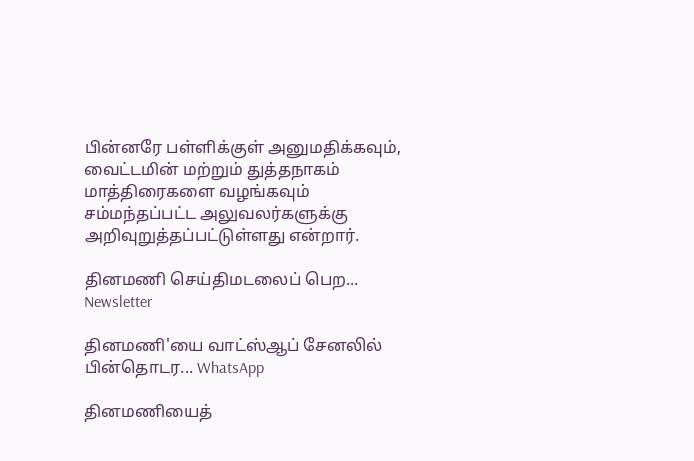பின்னரே பள்ளிக்குள் அனுமதிக்கவும், வைட்டமின் மற்றும் துத்தநாகம் மாத்திரைகளை வழங்கவும் சம்மந்தப்பட்ட அலுவலர்களுக்கு அறிவுறுத்தப்பட்டுள்ளது என்றார்.

தினமணி செய்திமடலைப் பெற... Newsletter

தினமணி'யை வாட்ஸ்ஆப் சேனலில் பின்தொடர... WhatsApp

தினமணியைத்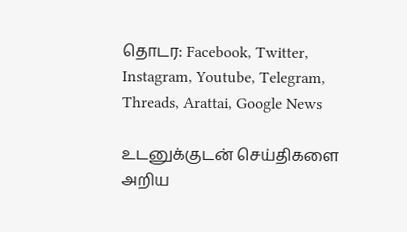தொடர: Facebook, Twitter, Instagram, Youtube, Telegram, Threads, Arattai, Google News

உடனுக்குடன் செய்திகளை அறிய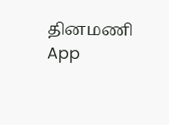தினமணி App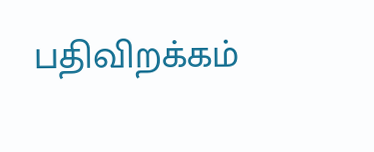பதிவிறக்கம்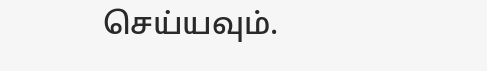செய்யவும்.